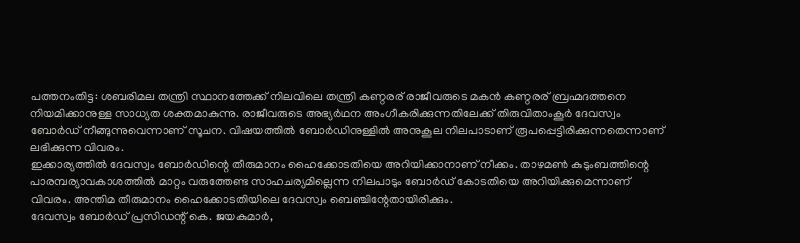പത്തനംതിട്ട: ശബരിമല തന്ത്രി സ്ഥാനത്തേക്ക് നിലവിലെ തന്ത്രി കണ്ഠരര് രാജീവരുടെ മകൻ കണ്ഠരര് ബ്രഹ്മദത്തനെ നിയമിക്കാനുള്ള സാധ്യത ശക്തമാകുന്നു. രാജീവരുടെ അഭ്യർഥന അംഗീകരിക്കുന്നതിലേക്ക് തിരുവിതാംകൂർ ദേവസ്വം ബോർഡ് നീങ്ങുന്നുവെന്നാണ് സൂചന. വിഷയത്തിൽ ബോർഡിനുള്ളിൽ അനുകൂല നിലപാടാണ് രൂപപ്പെട്ടിരിക്കുന്നതെന്നാണ് ലഭിക്കുന്ന വിവരം.
ഇക്കാര്യത്തിൽ ദേവസ്വം ബോർഡിന്റെ തീരുമാനം ഹൈക്കോടതിയെ അറിയിക്കാനാണ് നീക്കം. താഴമൺ കുടുംബത്തിന്റെ പാരമ്പര്യാവകാശത്തിൽ മാറ്റം വരുത്തേണ്ട സാഹചര്യമില്ലെന്ന നിലപാടും ബോർഡ് കോടതിയെ അറിയിക്കുമെന്നാണ് വിവരം. അന്തിമ തീരുമാനം ഹൈക്കോടതിയിലെ ദേവസ്വം ബെഞ്ചിന്റേതായിരിക്കും.
ദേവസ്വം ബോർഡ് പ്രസിഡന്റ് കെ. ജയകുമാർ,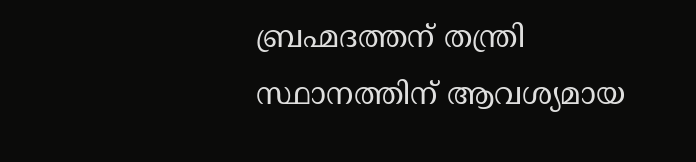ബ്രഹ്മദത്തന് തന്ത്രി സ്ഥാനത്തിന് ആവശ്യമായ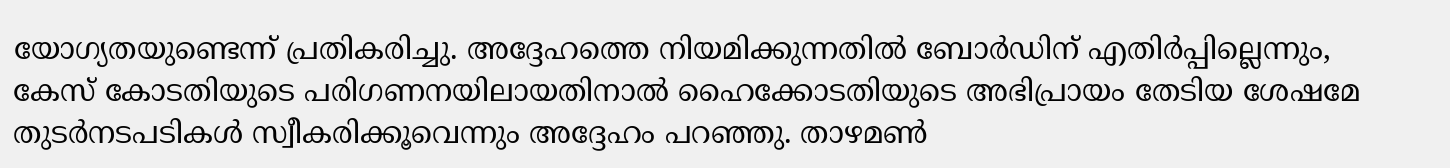യോഗ്യതയുണ്ടെന്ന് പ്രതികരിച്ചു. അദ്ദേഹത്തെ നിയമിക്കുന്നതിൽ ബോർഡിന് എതിർപ്പില്ലെന്നും, കേസ് കോടതിയുടെ പരിഗണനയിലായതിനാൽ ഹൈക്കോടതിയുടെ അഭിപ്രായം തേടിയ ശേഷമേ തുടർനടപടികൾ സ്വീകരിക്കൂവെന്നും അദ്ദേഹം പറഞ്ഞു. താഴമൺ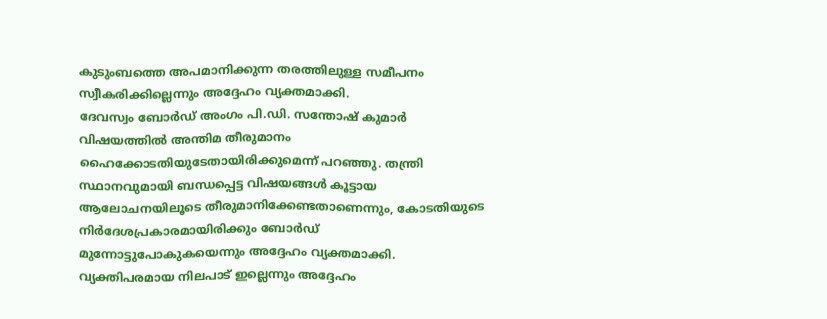കുടുംബത്തെ അപമാനിക്കുന്ന തരത്തിലുള്ള സമീപനം സ്വീകരിക്കില്ലെന്നും അദ്ദേഹം വ്യക്തമാക്കി.
ദേവസ്വം ബോർഡ് അംഗം പി.ഡി. സന്തോഷ് കുമാർ വിഷയത്തിൽ അന്തിമ തീരുമാനം ഹൈക്കോടതിയുടേതായിരിക്കുമെന്ന് പറഞ്ഞു. തന്ത്രി സ്ഥാനവുമായി ബന്ധപ്പെട്ട വിഷയങ്ങൾ കൂട്ടായ ആലോചനയിലൂടെ തീരുമാനിക്കേണ്ടതാണെന്നും, കോടതിയുടെ നിർദേശപ്രകാരമായിരിക്കും ബോർഡ് മുന്നോട്ടുപോകുകയെന്നും അദ്ദേഹം വ്യക്തമാക്കി. വ്യക്തിപരമായ നിലപാട് ഇല്ലെന്നും അദ്ദേഹം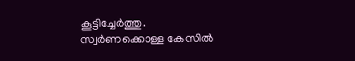കൂട്ടിച്ചേർത്തു.
സ്വർണക്കൊള്ള കേസിൽ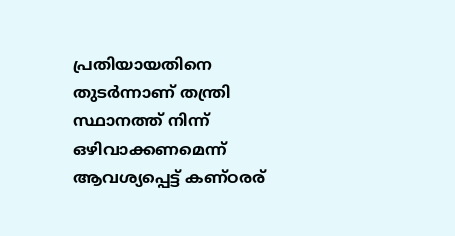പ്രതിയായതിനെ തുടർന്നാണ് തന്ത്രി സ്ഥാനത്ത് നിന്ന് ഒഴിവാക്കണമെന്ന് ആവശ്യപ്പെട്ട് കണ്ഠരര്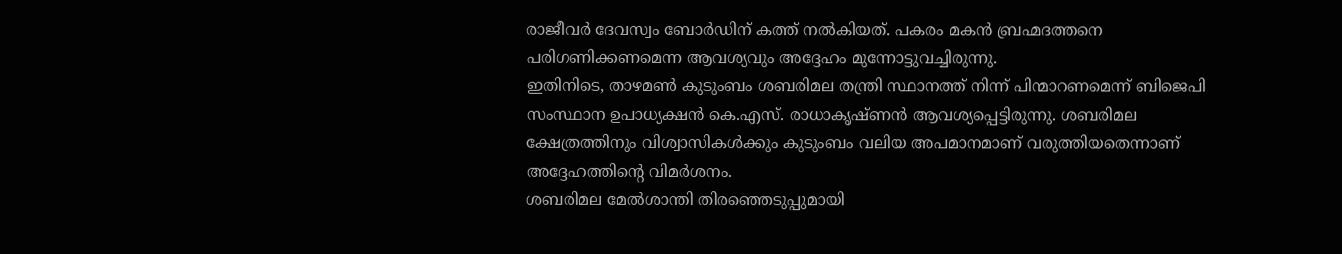രാജീവർ ദേവസ്വം ബോർഡിന് കത്ത് നൽകിയത്. പകരം മകൻ ബ്രഹ്മദത്തനെ പരിഗണിക്കണമെന്ന ആവശ്യവും അദ്ദേഹം മുന്നോട്ടുവച്ചിരുന്നു.
ഇതിനിടെ, താഴമൺ കുടുംബം ശബരിമല തന്ത്രി സ്ഥാനത്ത് നിന്ന് പിന്മാറണമെന്ന് ബിജെപി സംസ്ഥാന ഉപാധ്യക്ഷൻ കെ.എസ്. രാധാകൃഷ്ണൻ ആവശ്യപ്പെട്ടിരുന്നു. ശബരിമല ക്ഷേത്രത്തിനും വിശ്വാസികൾക്കും കുടുംബം വലിയ അപമാനമാണ് വരുത്തിയതെന്നാണ് അദ്ദേഹത്തിന്റെ വിമർശനം.
ശബരിമല മേൽശാന്തി തിരഞ്ഞെടുപ്പുമായി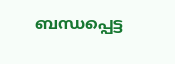ബന്ധപ്പെട്ട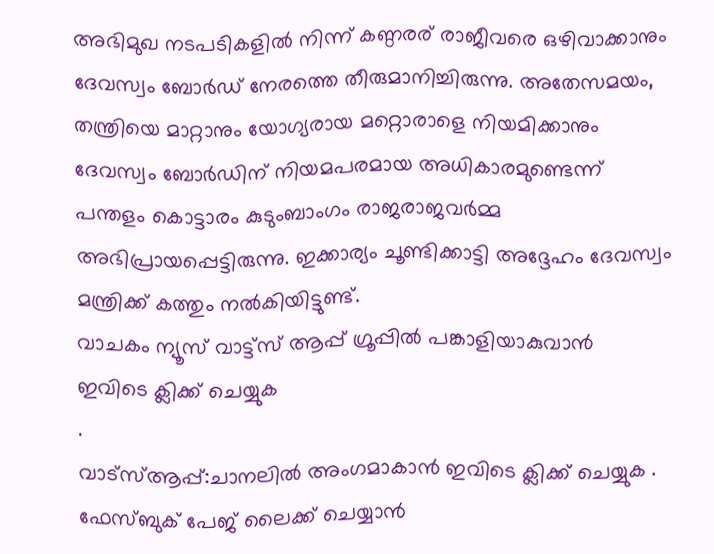അഭിമുഖ നടപടികളിൽ നിന്ന് കണ്ഠരര് രാജീവരെ ഒഴിവാക്കാനും ദേവസ്വം ബോർഡ് നേരത്തെ തീരുമാനിച്ചിരുന്നു. അതേസമയം, തന്ത്രിയെ മാറ്റാനും യോഗ്യരായ മറ്റൊരാളെ നിയമിക്കാനും ദേവസ്വം ബോർഡിന് നിയമപരമായ അധികാരമുണ്ടെന്ന് പന്തളം കൊട്ടാരം കുടുംബാംഗം രാജരാജവർമ്മ അഭിപ്രായപ്പെട്ടിരുന്നു. ഇക്കാര്യം ചൂണ്ടിക്കാട്ടി അദ്ദേഹം ദേവസ്വം മന്ത്രിക്ക് കത്തും നൽകിയിട്ടുണ്ട്.
വാചകം ന്യൂസ് വാട്ട്സ് ആപ്പ് ഗ്രൂപ്പിൽ പങ്കാളിയാകുവാൻ
ഇവിടെ ക്ലിക്ക് ചെയ്യുക
.
വാട്സ്ആപ്പ്:ചാനലിൽ അംഗമാകാൻ ഇവിടെ ക്ലിക്ക് ചെയ്യുക .
ഫേസ്ബുക് പേജ് ലൈക്ക് ചെയ്യാൻ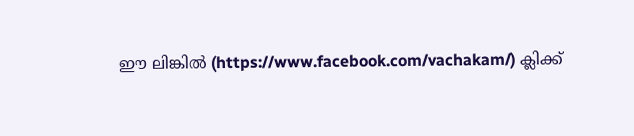ഈ ലിങ്കിൽ (https://www.facebook.com/vachakam/) ക്ലിക്ക്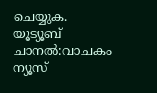ചെയ്യുക.
യൂട്യൂബ് ചാനൽ:വാചകം ന്യൂസ്